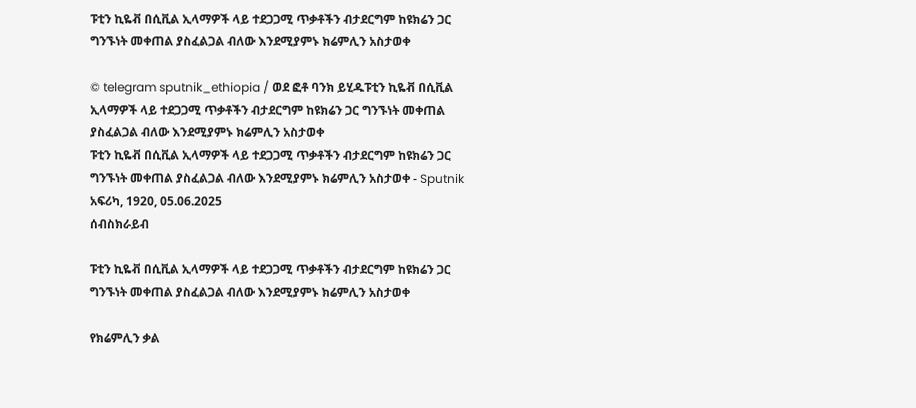ፑቲን ኪዬቭ በሲቪል ኢላማዎች ላይ ተደጋጋሚ ጥቃቶችን ብታደርግም ከዩክሬን ጋር ግንኙነት መቀጠል ያስፈልጋል ብለው እንደሚያምኑ ክሬምሊን አስታወቀ

© telegram sputnik_ethiopia / ወደ ፎቶ ባንክ ይሂዱፑቲን ኪዬቭ በሲቪል ኢላማዎች ላይ ተደጋጋሚ ጥቃቶችን ብታደርግም ከዩክሬን ጋር ግንኙነት መቀጠል ያስፈልጋል ብለው እንደሚያምኑ ክሬምሊን አስታወቀ
ፑቲን ኪዬቭ በሲቪል ኢላማዎች ላይ ተደጋጋሚ ጥቃቶችን ብታደርግም ከዩክሬን ጋር ግንኙነት መቀጠል ያስፈልጋል ብለው እንደሚያምኑ ክሬምሊን አስታወቀ - Sputnik አፍሪካ, 1920, 05.06.2025
ሰብስክራይብ

ፑቲን ኪዬቭ በሲቪል ኢላማዎች ላይ ተደጋጋሚ ጥቃቶችን ብታደርግም ከዩክሬን ጋር ግንኙነት መቀጠል ያስፈልጋል ብለው እንደሚያምኑ ክሬምሊን አስታወቀ

የክሬምሊን ቃል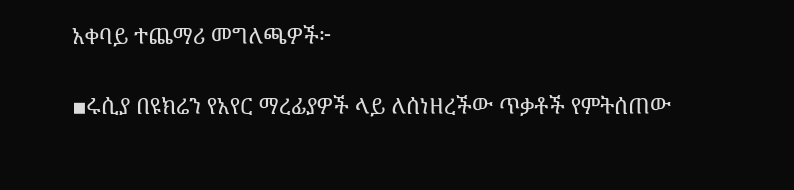አቀባይ ተጨማሪ መግለጫዎች፦

▪ሩሲያ በዩክሬን የአየር ማረፊያዎች ላይ ለሰነዘረችው ጥቃቶች የምትሰጠው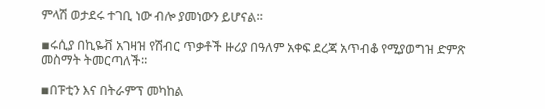ምላሽ ወታደሩ ተገቢ ነው ብሎ ያመነውን ይሆናል።

▪ሩሲያ በኪዬቭ አገዛዝ የሽብር ጥቃቶች ዙሪያ በዓለም አቀፍ ደረጃ አጥብቆ የሚያወግዝ ድምጽ መስማት ትመርጣለች።

▪በፑቲን እና በትራምፕ መካከል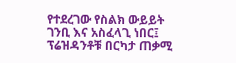የተደረገው የስልክ ውይይት ገንቢ እና አስፈላጊ ነበር፤ ፕሬዝዳንቶቹ በርካታ ጠቃሚ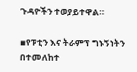ጉዳዮችን ተወያይተዋል።

▪የፑቲን እና ትራምፕ ግኑኝነትን በተመለከተ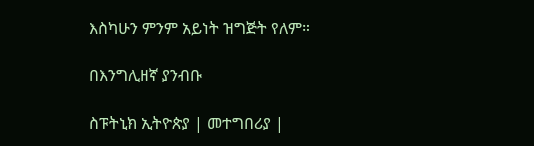እስካሁን ምንም አይነት ዝግጅት የለም።

በእንግሊዘኛ ያንብቡ

ስፑትኒክ ኢትዮጵያ | መተግበሪያ |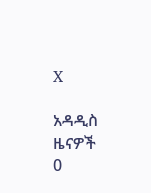X

አዳዲስ ዜናዎች
0